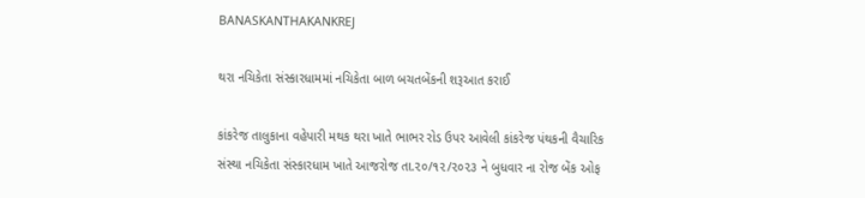BANASKANTHAKANKREJ

થરા નચિકેતા સંસ્કારધામમાં નચિકેતા બાળ બચતબેંકની શરૂઆત કરાઈ

કાંકરેજ તાલુકાના વહેપારી મથક થરા ખાતે ભાભર રોડ ઉપર આવેલી કાંકરેજ પંથકની વૈચારિક સંસ્થા નચિકેતા સંસ્કારધામ ખાતે આજરોજ તા.૨૦/૧૨/૨૦૨૩ ને બુધવાર ના રોજ બેંક ઓફ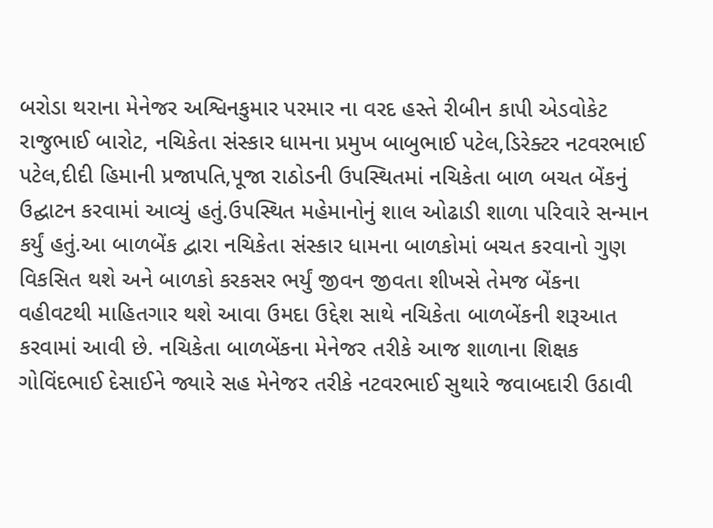બરોડા થરાના મેનેજર અશ્વિનકુમાર પરમાર ના વરદ હસ્તે રીબીન કાપી એડવોકેટ રાજુભાઈ બારોટ, નચિકેતા સંસ્કાર ધામના પ્રમુખ બાબુભાઈ પટેલ,ડિરેક્ટર નટવરભાઈ પટેલ,દીદી હિમાની પ્રજાપતિ,પૂજા રાઠોડની ઉપસ્થિતમાં નચિકેતા બાળ બચત બેંકનું ઉદ્ઘાટન કરવામાં આવ્યું હતું.ઉપસ્થિત મહેમાનોનું શાલ ઓઢાડી શાળા પરિવારે સન્માન કર્યું હતું.આ બાળબેંક દ્વારા નચિકેતા સંસ્કાર ધામના બાળકોમાં બચત કરવાનો ગુણ વિકસિત થશે અને બાળકો કરકસર ભર્યું જીવન જીવતા શીખસે તેમજ બેંકના વહીવટથી માહિતગાર થશે આવા ઉમદા ઉદ્દેશ સાથે નચિકેતા બાળબેંકની શરૂઆત કરવામાં આવી છે. નચિકેતા બાળબેંકના મેનેજર તરીકે આજ શાળાના શિક્ષક ગોવિંદભાઈ દેસાઈને જ્યારે સહ મેનેજર તરીકે નટવરભાઈ સુથારે જવાબદારી ઉઠાવી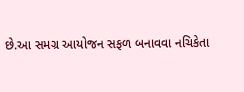છે.આ સમગ્ર આયોજન સફળ બનાવવા નચિકેતા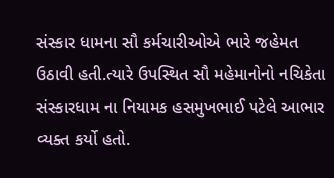સંસ્કાર ધામના સૌ કર્મચારીઓએ ભારે જહેમત ઉઠાવી હતી.ત્યારે ઉપસ્થિત સૌ મહેમાનોનો નચિકેતા સંસ્કારધામ ના નિયામક હસમુખભાઈ પટેલે આભાર વ્યક્ત કર્યો હતો.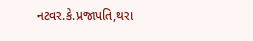નટવર.કે.પ્રજાપતિ,થરા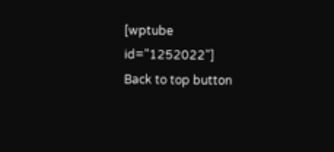[wptube id="1252022"]
Back to top button